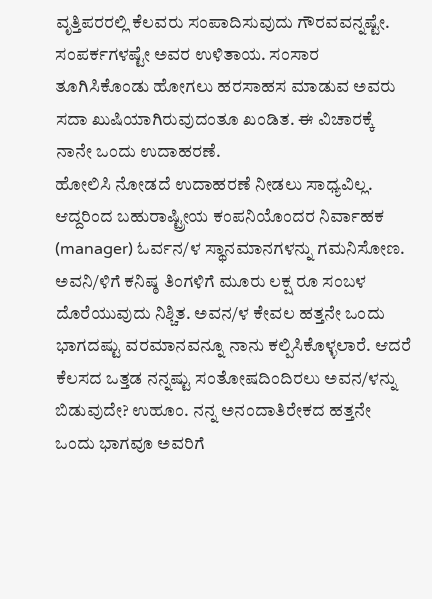ವೃತ್ತಿಪರರಲ್ಲಿ ಕೆಲವರು ಸಂಪಾದಿಸುವುದು ಗೌರವವನ್ನಷ್ಟೇ. ಸಂಪರ್ಕಗಳಷ್ಟೇ ಅವರ ಉಳಿತಾಯ. ಸಂಸಾರ ತೂಗಿಸಿಕೊಂಡು ಹೋಗಲು ಹರಸಾಹಸ ಮಾಡುವ ಅವರು ಸದಾ ಖುಷಿಯಾಗಿರುವುದಂತೂ ಖಂಡಿತ. ಈ ವಿಚಾರಕ್ಕೆ ನಾನೇ ಒಂದು ಉದಾಹರಣೆ.
ಹೋಲಿಸಿ ನೋಡದೆ ಉದಾಹರಣೆ ನೀಡಲು ಸಾಧ್ಯವಿಲ್ಲ. ಆದ್ದರಿಂದ ಬಹುರಾಷ್ಟ್ರೀಯ ಕಂಪನಿಯೊಂದರ ನಿರ್ವಾಹಕ (manager) ಓರ್ವನ/ಳ ಸ್ಥಾನಮಾನಗಳನ್ನು ಗಮನಿಸೋಣ. ಅವನಿ/ಳಿಗೆ ಕನಿಷ್ಠ ತಿಂಗಳಿಗೆ ಮೂರು ಲಕ್ಷ ರೂ ಸಂಬಳ ದೊರೆಯುವುದು ನಿಶ್ಚಿತ. ಅವನ/ಳ ಕೇವಲ ಹತ್ತನೇ ಒಂದು ಭಾಗದಷ್ಟು ವರಮಾನವನ್ನೂ ನಾನು ಕಲ್ಪಿಸಿಕೊಳ್ಳಲಾರೆ. ಆದರೆ ಕೆಲಸದ ಒತ್ತಡ ನನ್ನಷ್ಟು ಸಂತೋಷದಿಂದಿರಲು ಅವನ/ಳನ್ನು ಬಿಡುವುದೇ? ಉಹೂಂ. ನನ್ನ ಅನಂದಾತಿರೇಕದ ಹತ್ತನೇ ಒಂದು ಭಾಗವೂ ಅವರಿಗೆ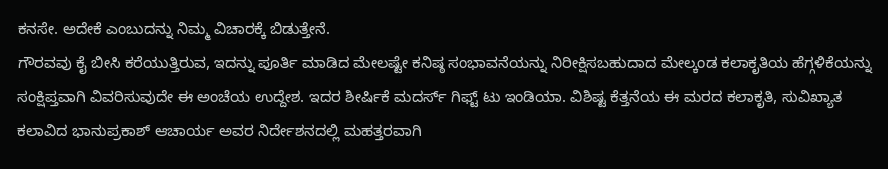ಕನಸೇ. ಅದೇಕೆ ಎಂಬುದನ್ನು ನಿಮ್ಮ ವಿಚಾರಕ್ಕೆ ಬಿಡುತ್ತೇನೆ.
ಗೌರವವು ಕೈ ಬೀಸಿ ಕರೆಯುತ್ತಿರುವ, ಇದನ್ನು ಪೂರ್ತಿ ಮಾಡಿದ ಮೇಲಷ್ಟೇ ಕನಿಷ್ಠ ಸಂಭಾವನೆಯನ್ನು ನಿರೀಕ್ಷಿಸಬಹುದಾದ ಮೇಲ್ಕಂಡ ಕಲಾಕೃತಿಯ ಹೆಗ್ಗಳಿಕೆಯನ್ನು ಸಂಕ್ಷಿಪ್ತವಾಗಿ ವಿವರಿಸುವುದೇ ಈ ಅಂಚೆಯ ಉದ್ದೇಶ. ಇದರ ಶೀರ್ಷಿಕೆ ಮದರ್ಸ್ ಗಿಫ್ಟ್ ಟು ಇಂಡಿಯಾ. ವಿಶಿಷ್ಟ ಕೆತ್ತನೆಯ ಈ ಮರದ ಕಲಾಕೃತಿ, ಸುವಿಖ್ಯಾತ ಕಲಾವಿದ ಭಾನುಪ್ರಕಾಶ್ ಆಚಾರ್ಯ ಅವರ ನಿರ್ದೇಶನದಲ್ಲಿ ಮಹತ್ತರವಾಗಿ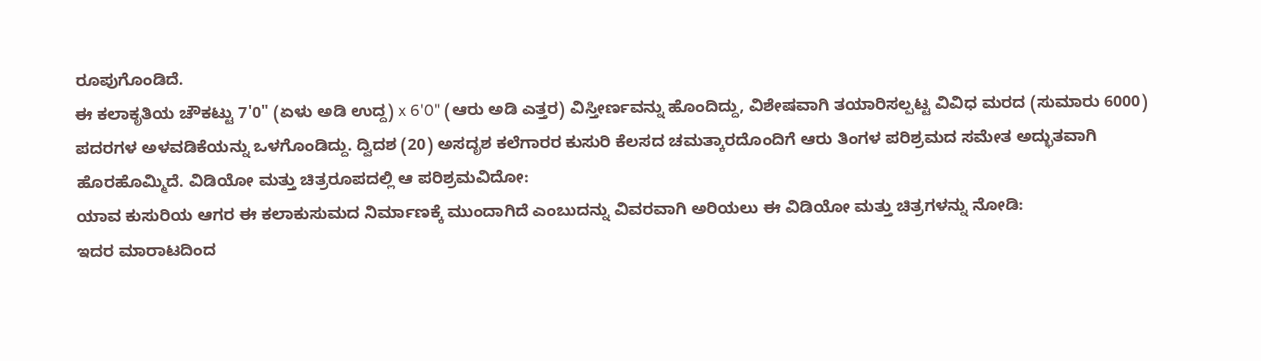ರೂಪುಗೊಂಡಿದೆ.
ಈ ಕಲಾಕೃತಿಯ ಚೌಕಟ್ಟು 7'0" (ಏಳು ಅಡಿ ಉದ್ದ) x 6'0" (ಆರು ಅಡಿ ಎತ್ತರ) ವಿಸ್ತೀರ್ಣವನ್ನು ಹೊಂದಿದ್ದು, ವಿಶೇಷವಾಗಿ ತಯಾರಿಸಲ್ಪಟ್ಟ ವಿವಿಧ ಮರದ (ಸುಮಾರು 6000) ಪದರಗಳ ಅಳವಡಿಕೆಯನ್ನು ಒಳಗೊಂಡಿದ್ದು. ದ್ವಿದಶ (20) ಅಸದೃಶ ಕಲೆಗಾರರ ಕುಸುರಿ ಕೆಲಸದ ಚಮತ್ಕಾರದೊಂದಿಗೆ ಆರು ತಿಂಗಳ ಪರಿಶ್ರಮದ ಸಮೇತ ಅದ್ಭುತವಾಗಿ ಹೊರಹೊಮ್ಮಿದೆ. ವಿಡಿಯೋ ಮತ್ತು ಚಿತ್ರರೂಪದಲ್ಲಿ ಆ ಪರಿಶ್ರಮವಿದೋ:
ಯಾವ ಕುಸುರಿಯ ಆಗರ ಈ ಕಲಾಕುಸುಮದ ನಿರ್ಮಾಣಕ್ಕೆ ಮುಂದಾಗಿದೆ ಎಂಬುದನ್ನು ವಿವರವಾಗಿ ಅರಿಯಲು ಈ ವಿಡಿಯೋ ಮತ್ತು ಚಿತ್ರಗಳನ್ನು ನೋಡಿ:
ಇದರ ಮಾರಾಟದಿಂದ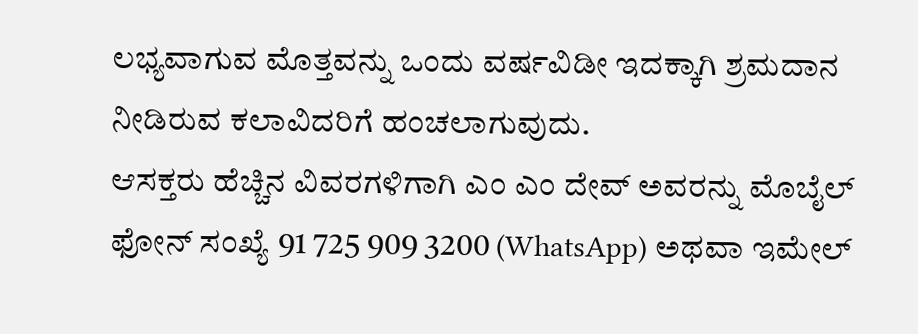ಲಭ್ಯವಾಗುವ ಮೊತ್ತವನ್ನು ಒಂದು ವರ್ಷವಿಡೀ ಇದಕ್ಕಾಗಿ ಶ್ರಮದಾನ ನೀಡಿರುವ ಕಲಾವಿದರಿಗೆ ಹಂಚಲಾಗುವುದು.
ಆಸಕ್ತರು ಹೆಚ್ಚಿನ ವಿವರಗಳಿಗಾಗಿ ಎಂ ಎಂ ದೇವ್ ಅವರನ್ನು ಮೊಬೈಲ್ ಫೋನ್ ಸಂಖ್ಯೆ 91 725 909 3200 (WhatsApp) ಅಥವಾ ಇಮೇಲ್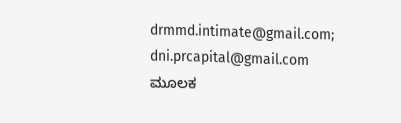drmmd.intimate@gmail.com; dni.prcapital@gmail.com ಮೂಲಕ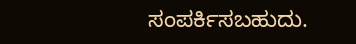ಸಂಪರ್ಕಿಸಬಹುದು.